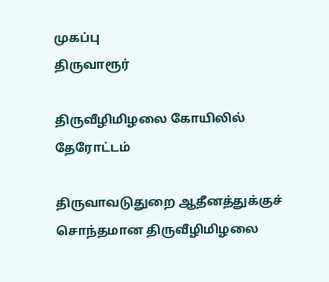முகப்பு
திருவாரூர்

திருவீழிமிழலை கோயிலில் தேரோட்டம்

திருவாவடுதுறை ஆதீனத்துக்குச் சொந்தமான திருவீழிமிழலை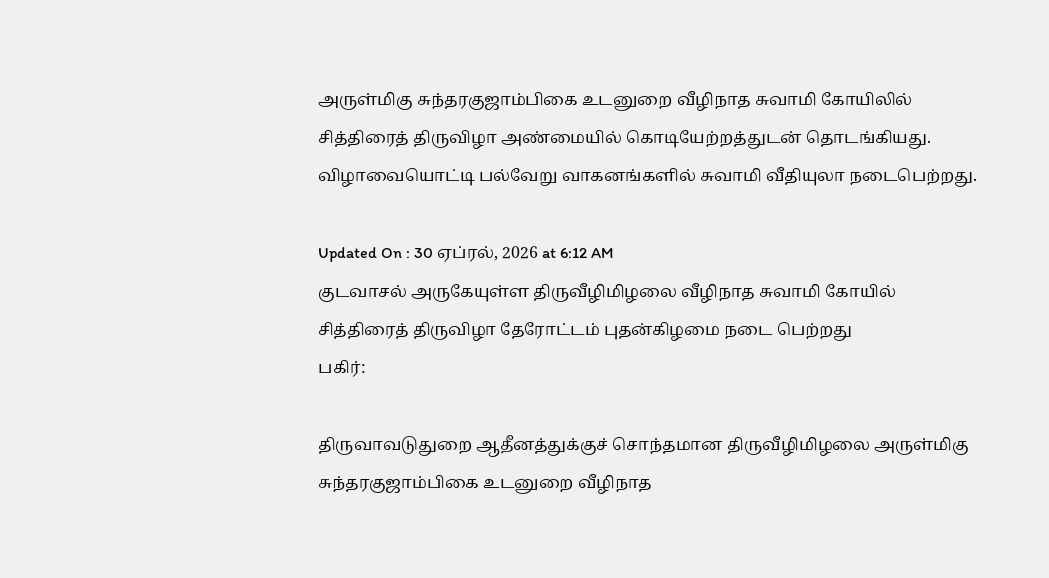அருள்மிகு சுந்தரகுஜாம்பிகை உடனுறை வீழிநாத சுவாமி கோயிலில் சித்திரைத் திருவிழா அண்மையில் கொடியேற்றத்துடன் தொடங்கியது. விழாவையொட்டி பல்வேறு வாகனங்களில் சுவாமி வீதியுலா நடைபெற்றது.

Updated On : 30 ஏப்ரல், 2026 at 6:12 AM
குடவாசல் அருகேயுள்ள திருவீழிமிழலை வீழிநாத சுவாமி கோயில் சித்திரைத் திருவிழா தேரோட்டம் புதன்கிழமை நடை பெற்றது
பகிர்:

திருவாவடுதுறை ஆதீனத்துக்குச் சொந்தமான திருவீழிமிழலை அருள்மிகு சுந்தரகுஜாம்பிகை உடனுறை வீழிநாத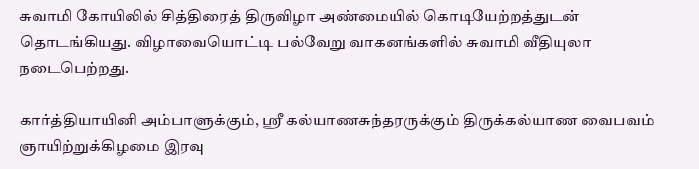சுவாமி கோயிலில் சித்திரைத் திருவிழா அண்மையில் கொடியேற்றத்துடன் தொடங்கியது. விழாவையொட்டி பல்வேறு வாகனங்களில் சுவாமி வீதியுலா நடைபெற்றது.

கார்த்தியாயினி அம்பாளுக்கும், ஸ்ரீ கல்யாணசுந்தரருக்கும் திருக்கல்யாண வைபவம் ஞாயிற்றுக்கிழமை இரவு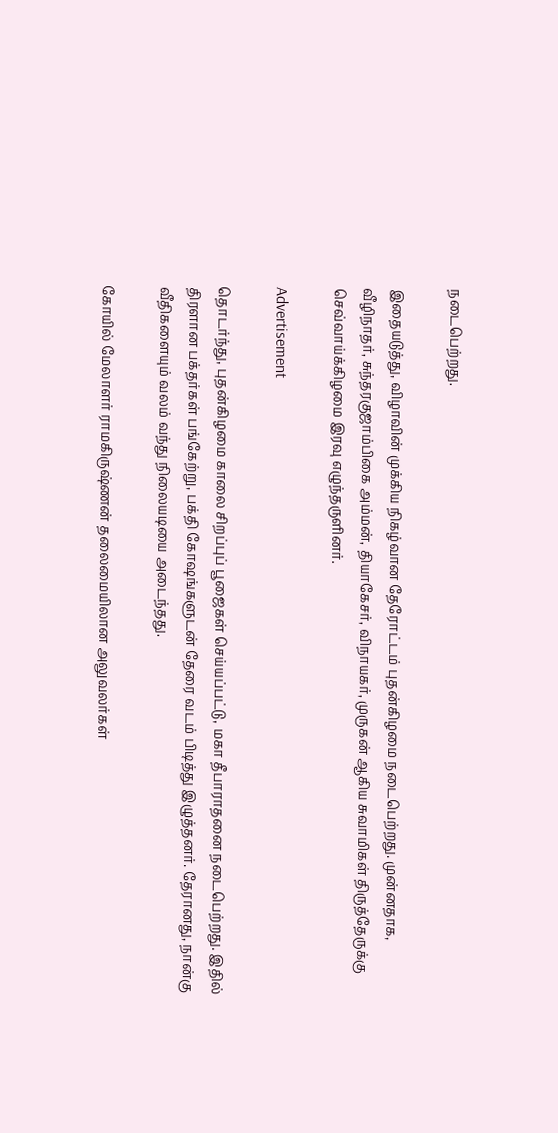நடைபெற்றது.

இதையடுத்து, விழாவின் முக்கிய நிகழ்வான தேரோட்டம் புதன்கிழமை நடைபெற்றது. முன்னதாக, வீழிநாதர், சுந்தரகுஜாம்பிகை அம்மன், தியாகேசர், விநாயகர், முருகன் ஆகிய சுவாமிகள் திருத்தேருக்கு செவ்வாய்க்கிழமை இரவு எழுந்தருளினர்.

Advertisement

தொடர்ந்து, புதன்கிழமை காலை சிறப்புப் பூஜைகள் செய்யப்பட்டு, மகா தீபாராதனை நடைபெற்றது. இதில் திரளான பக்தர்கள் பங்கேற்று, பக்தி கோஷங்களுடன் தேரை வடம் பிடித்து இழுத்தனர். தேரானது, நான்கு வீதிகளையும் வலம் வந்து நிலையடியை அடைந்தது.

கோயில் மேலாளர் ராமகிருஷ்ணன் தலைமையிலான அலுவலர்கள்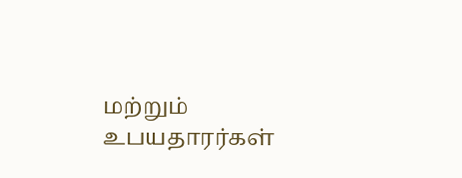மற்றும் உபயதாரர்கள்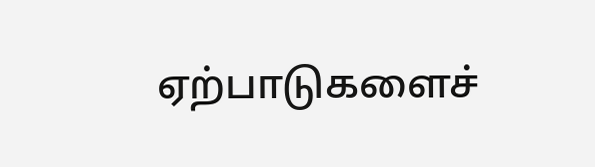ஏற்பாடுகளைச்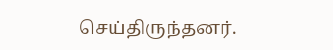செய்திருந்தனர்.